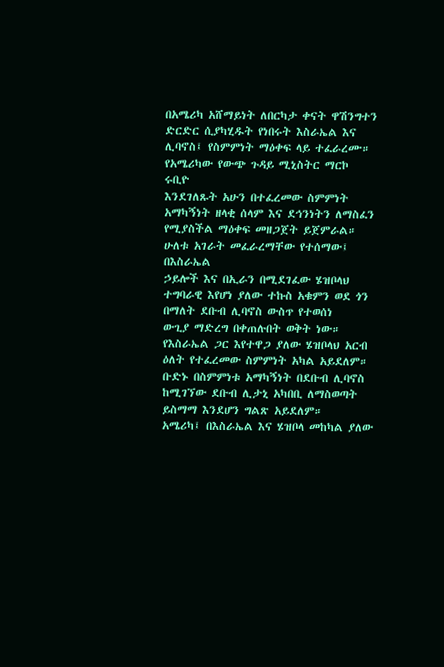በአሜሪካ አሸማይነት ለበርካታ ቀናት ዋሽንግተን ድርድር ሲያካሂዱት የነበሩት እስራኤል እና ሊባኖስ፤ የስምምነት ማዕቀፍ ላይ ተፈራረሙ።
የአሜሪካው የውጭ ጉዳይ ሚኒስትር ማርኮ ሩቢዮ
እንደገለጹት አሁን በተፈረመው ስምምነት አማካኝነት ዘላቂ ሰላም እና ደኅንነትን ለማስፈን የሚያስችል ማዕቀፍ መዘጋጀት ይጀምራል።
ሁለቱ አገራት መፈራረማቸው የተሰማው፤ በእስራኤል
ኃይሎች እና በኢራን በሚደገፈው ሄዝቦላህ ተግባራዊ እየሆነ ያለው ተኩስ አቁምን ወደ ጎን በማለት ደቡብ ሊባኖስ ውስጥ የተወሰነ
ውጊያ ማድረግ በቀጠሉበት ወቅት ነው።
የእስራኤል ጋር እየተዋጋ ያለው ሄዝቦላህ አርብ
ዕለት የተፈረመው ስምምነት አካል አይደለም። ቡድኑ በስምምነቱ አማካኝነት በደቡብ ሊባኖስ ከሚገኘው ደቡብ ሊታኒ አካበቢ ለማስወጣት
ይስማማ እንደሆን ግልጽ አይደለም።
አሜሪካ፤ በእስራኤል እና ሄዝቦላ መከካል ያለው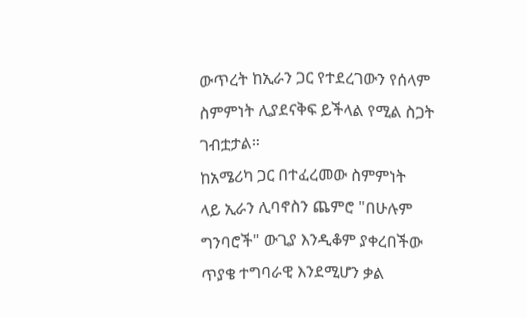ውጥረት ከኢራን ጋር የተደረገውን የሰላም ስምምነት ሊያደናቅፍ ይችላል የሚል ስጋት ገብቷታል።
ከአሜሪካ ጋር በተፈረመው ስምምነት
ላይ ኢራን ሊባኖስን ጨምሮ "በሁሉም ግንባሮች" ውጊያ እንዲቆም ያቀረበችው ጥያቄ ተግባራዊ እንደሚሆን ቃል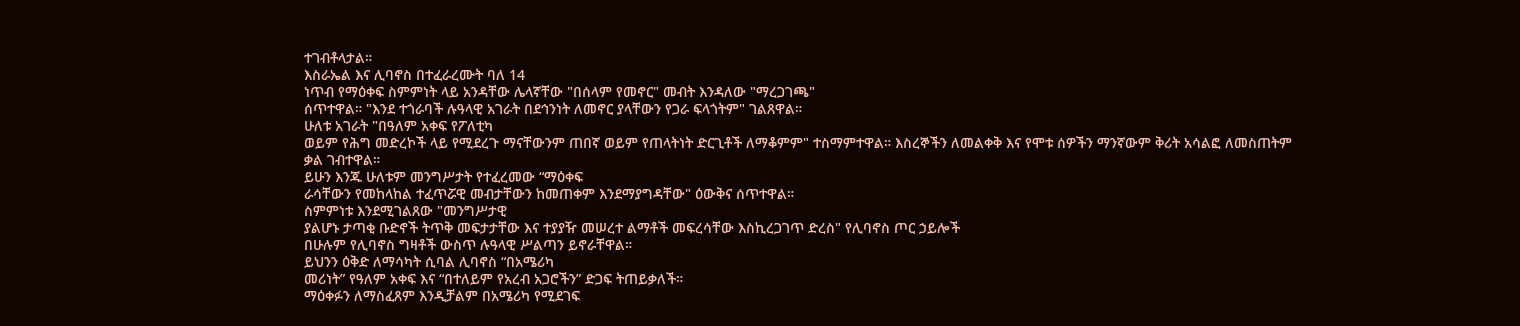ተገብቶላታል።
እስራኤል እና ሊባኖስ በተፈራረሙት ባለ 14
ነጥብ የማዕቀፍ ስምምነት ላይ አንዳቸው ሌላኛቸው "በሰላም የመኖር" መብት እንዳለው "ማረጋገጫ"
ሰጥተዋል። "እንደ ተጎራባች ሉዓላዊ አገራት በደኅንነት ለመኖር ያላቸውን የጋራ ፍላጎትም" ገልጸዋል።
ሁለቱ አገራት "በዓለም አቀፍ የፖለቲካ
ወይም የሕግ መድረኮች ላይ የሚደረጉ ማናቸውንም ጠበኛ ወይም የጠላትነት ድርጊቶች ለማቆምም" ተስማምተዋል። እስረኞችን ለመልቀቅ እና የሞቱ ሰዎችን ማንኛውም ቅሪት አሳልፎ ለመስጠትም
ቃል ገብተዋል።
ይሁን እንጁ ሁለቱም መንግሥታት የተፈረመው “ማዕቀፍ
ራሳቸውን የመከላከል ተፈጥሯዊ መብታቸውን ከመጠቀም እንደማያግዳቸው" ዕውቅና ሰጥተዋል።
ስምምነቱ እንደሚገልጸው "መንግሥታዊ
ያልሆኑ ታጣቂ ቡድኖች ትጥቅ መፍታታቸው እና ተያያዥ መሠረተ ልማቶች መፍረሳቸው እስኪረጋገጥ ድረስ" የሊባኖስ ጦር ኃይሎች
በሁሉም የሊባኖስ ግዛቶች ውስጥ ሉዓላዊ ሥልጣን ይኖራቸዋል።
ይህንን ዕቅድ ለማሳካት ሲባል ሊባኖስ “በአሜሪካ
መሪነት” የዓለም አቀፍ እና “በተለይም የአረብ አጋሮችን” ድጋፍ ትጠይቃለች።
ማዕቀፉን ለማስፈጸም እንዲቻልም በአሜሪካ የሚደገፍ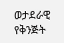ወታደራዊ የቅንጅት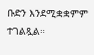ቡድን እንደሚቋቋምም ተገልጿል።